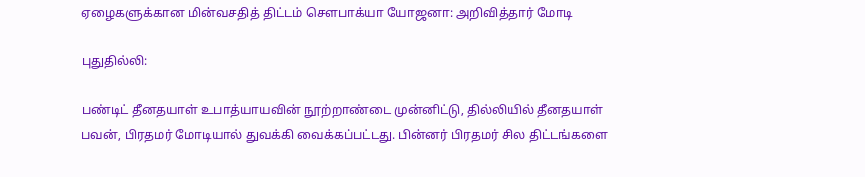ஏழைகளுக்கான மின்வசதித் திட்டம் சௌபாக்யா யோஜனா: அறிவித்தார் மோடி

புதுதில்லி:

பண்டிட் தீனதயாள் உபாத்யாயவின் நூற்றாண்டை முன்னிட்டு, தில்லியில் தீனதயாள் பவன், பிரதமர் மோடியால் துவக்கி வைக்கப்பட்டது. பின்னர் பிரதமர் சில திட்டங்களை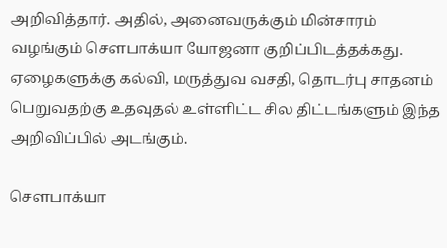அறிவித்தார். அதில், அனைவருக்கும் மின்சாரம் வழங்கும் சௌபாக்யா யோஜனா குறிப்பிடத்தக்கது. ஏழைகளுக்கு கல்வி, மருத்துவ வசதி, தொடர்பு சாதனம் பெறுவதற்கு உதவுதல் உள்ளிட்ட சில திட்டங்களும் இந்த அறிவிப்பில் அடங்கும்.

சௌபாக்யா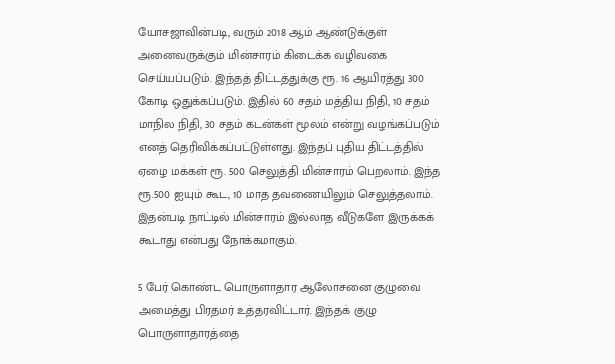யோசஜாவின்படி, வரும் 2018 ஆம் ஆண்டுக்குள் அனைவருக்கும் மின்சாரம் கிடைக்க வழிவகை செய்யப்படும். இந்தத் திட்டத்துக்கு ரூ. 16 ஆயிரத்து 300 கோடி ஒதுக்கப்படும். இதில் 60 சதம் மத்திய நிதி, 10 சதம் மாநில நிதி, 30 சதம் கடன்கள் மூலம் என்று வழங்கப்படும் எனத் தெரிவிக்கப்பட்டுள்ளது. இந்தப் புதிய திட்டத்தில் ஏழை மக்கள் ரூ. 500 செலுத்தி மின்சாரம் பெறலாம். இந்த ரூ.500 ஐயும் கூட, 10 மாத தவணையிலும் செலுத்தலாம். இதன்படி நாட்டில் மின்சாரம் இல்லாத வீடுகளே இருக்கக் கூடாது என்பது நோக்கமாகும்.

5 பேர் கொண்ட பொருளாதார ஆலோசனை குழுவை அமைத்து பிரதமர் உத்தரவிட்டார். இந்தக் குழு பொருளாதாரத்தை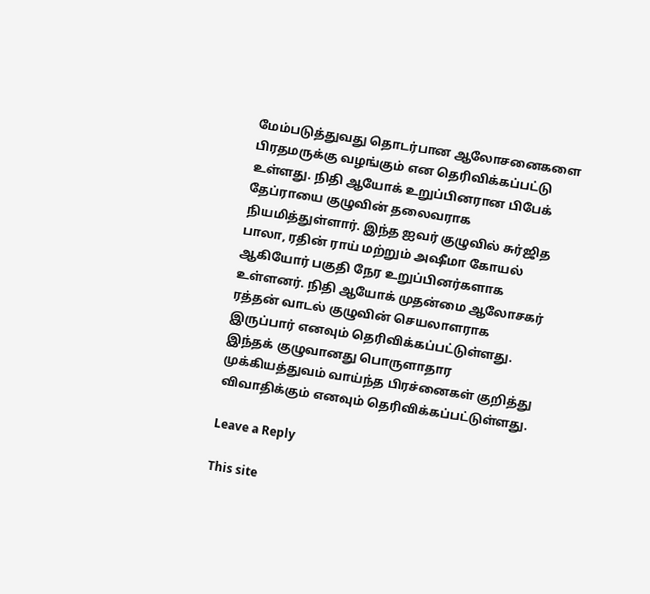மேம்படுத்துவது தொடர்பான ஆலோசனைகளை பிரதமருக்கு வழங்கும் என தெரிவிக்கப்பட்டு உள்ளது. நிதி ஆயோக் உறுப்பினரான பிபேக் தேப்ராயை குழுவின் தலைவராக நியமித்துள்ளார். இந்த ஐவர் குழுவில் சுர்ஜித பாலா, ரதின் ராய் மற்றும் அஷீமா கோயல் ஆகியோர் பகுதி நேர உறுப்பினர்களாக உள்ளனர். நிதி ஆயோக் முதன்மை ஆலோசகர் ரத்தன் வாடல் குழுவின் செயலாளராக இருப்பார் எனவும் தெரிவிக்கப்பட்டுள்ளது. இந்தக் குழுவானது பொருளாதார முக்கியத்துவம் வாய்ந்த பிரச்னைகள் குறித்து விவாதிக்கும் எனவும் தெரிவிக்கப்பட்டுள்ளது.

Leave a Reply

This site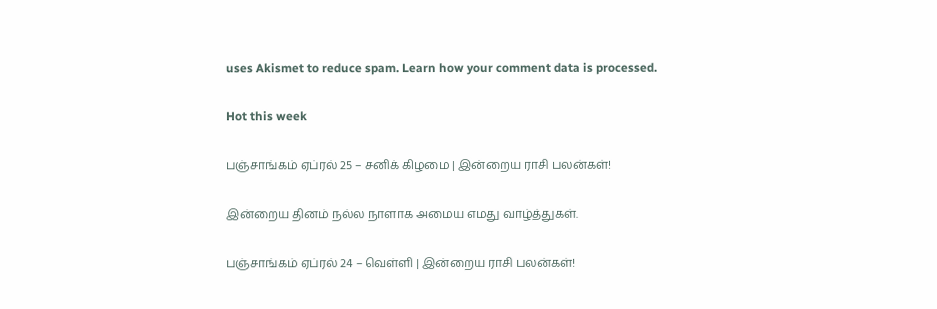uses Akismet to reduce spam. Learn how your comment data is processed.

Hot this week

பஞ்சாங்கம் ஏப்ரல் 25 – சனிக் கிழமை | இன்றைய ராசி பலன்கள்!

இன்றைய தினம் நல்ல நாளாக அமைய எமது வாழ்த்துகள்.

பஞ்சாங்கம் ஏப்ரல் 24 – வெள்ளி | இன்றைய ராசி பலன்கள்!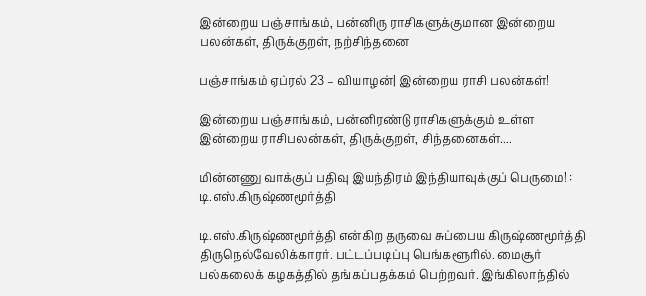இன்றைய பஞ்சாங்கம், பன்னிரு ராசிகளுக்குமான இன்றைய பலன்கள், திருக்குறள், நற்சிந்தனை

பஞ்சாங்கம் ஏப்ரல் 23 – வியாழன்| இன்றைய ராசி பலன்கள்!

இன்றைய பஞ்சாங்கம், பன்னிரண்டு ராசிகளுக்கும் உள்ள இன்றைய ராசிபலன்கள், திருக்குறள், சிந்தனைகள்....

மின்னணு வாக்குப் பதிவு இயந்திரம் இந்தியாவுக்குப் பெருமை! : டி.எஸ்.கிருஷ்ணமூர்த்தி

டி.எஸ்.கிருஷ்ணமூர்த்தி என்கிற தருவை சுப்பைய கிருஷ்ணமூர்த்தி திருநெல்வேலிக்காரர். பட்டப்படிப்பு பெங்களூரில். மைசூர் பல்கலைக் கழகத்தில் தங்கப்பதக்கம் பெற்றவர். இங்கிலாந்தில்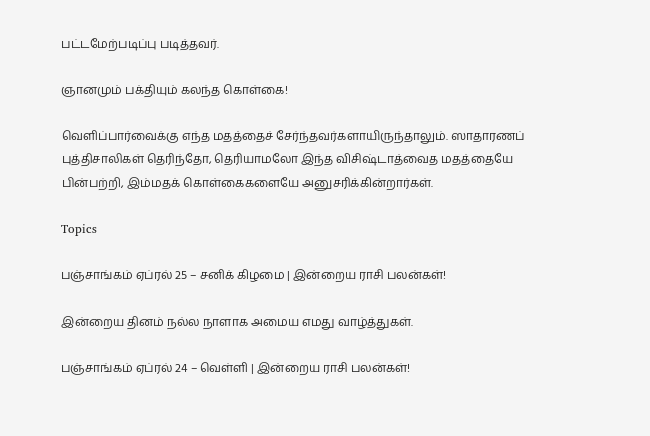பட்டமேற்படிப்பு படித்தவர்.

ஞானமும் பக்தியும் கலந்த கொள்கை!

வெளிப்பார்வைக்கு எந்த மதத்தைச் சேர்ந்தவர்களாயிருந்தாலும். ஸாதாரணப் புத்திசாலிகள் தெரிந்தோ, தெரியாமலோ இந்த விசிஷ்டாத்வைத மதத்தையே பின்பற்றி, இம்மதக் கொள்கைகளையே அனுசரிக்கின்றார்கள்.

Topics

பஞ்சாங்கம் ஏப்ரல் 25 – சனிக் கிழமை | இன்றைய ராசி பலன்கள்!

இன்றைய தினம் நல்ல நாளாக அமைய எமது வாழ்த்துகள்.

பஞ்சாங்கம் ஏப்ரல் 24 – வெள்ளி | இன்றைய ராசி பலன்கள்!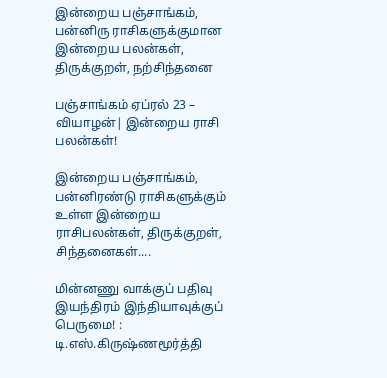இன்றைய பஞ்சாங்கம், பன்னிரு ராசிகளுக்குமான இன்றைய பலன்கள், திருக்குறள், நற்சிந்தனை

பஞ்சாங்கம் ஏப்ரல் 23 – வியாழன்| இன்றைய ராசி பலன்கள்!

இன்றைய பஞ்சாங்கம், பன்னிரண்டு ராசிகளுக்கும் உள்ள இன்றைய ராசிபலன்கள், திருக்குறள், சிந்தனைகள்....

மின்னணு வாக்குப் பதிவு இயந்திரம் இந்தியாவுக்குப் பெருமை! : டி.எஸ்.கிருஷ்ணமூர்த்தி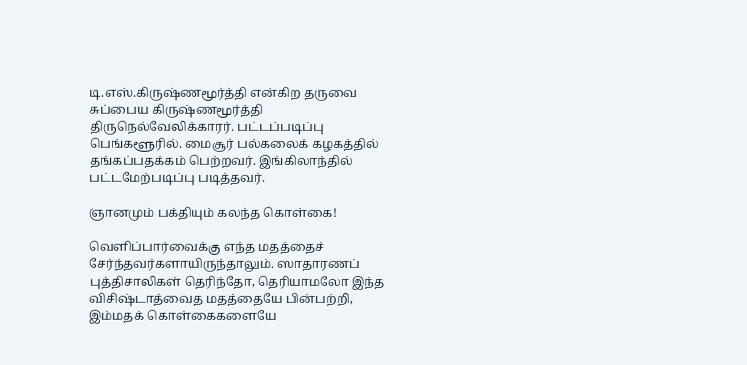டி.எஸ்.கிருஷ்ணமூர்த்தி என்கிற தருவை சுப்பைய கிருஷ்ணமூர்த்தி திருநெல்வேலிக்காரர். பட்டப்படிப்பு பெங்களூரில். மைசூர் பல்கலைக் கழகத்தில் தங்கப்பதக்கம் பெற்றவர். இங்கிலாந்தில் பட்டமேற்படிப்பு படித்தவர்.

ஞானமும் பக்தியும் கலந்த கொள்கை!

வெளிப்பார்வைக்கு எந்த மதத்தைச் சேர்ந்தவர்களாயிருந்தாலும். ஸாதாரணப் புத்திசாலிகள் தெரிந்தோ, தெரியாமலோ இந்த விசிஷ்டாத்வைத மதத்தையே பின்பற்றி, இம்மதக் கொள்கைகளையே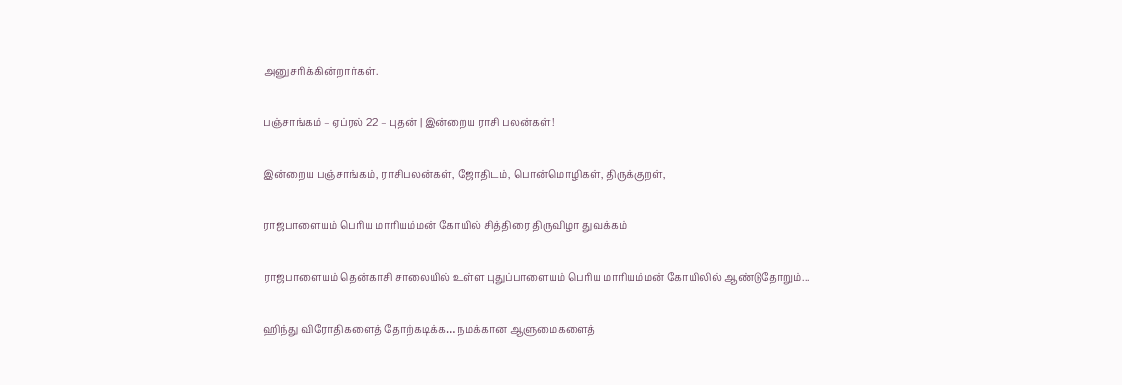அனுசரிக்கின்றார்கள்.

பஞ்சாங்கம் – ஏப்ரல் 22 – புதன் | இன்றைய ராசி பலன்கள்!

இன்றைய பஞ்சாங்கம், ராசிபலன்கள், ஜோதிடம், பொன்மொழிகள், திருக்குறள்,

ராஜபாளையம் பெரிய மாரியம்மன் கோயில் சித்திரை திருவிழா துவக்கம்

ராஜபாளையம் தென்காசி சாலையில் உள்ள புதுப்பாளையம் பெரிய மாரியம்மன் கோயிலில் ஆண்டுதோறும்...

ஹிந்து விரோதிகளைத் தோற்கடிக்க… நமக்கான ஆளுமைகளைத்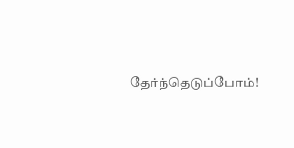தேர்ந்தெடுப்போம்!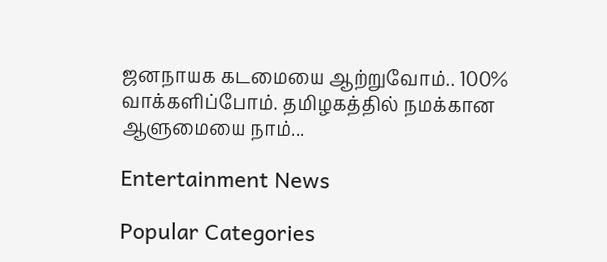ஜனநாயக கடமையை ஆற்றுவோம்.. 100% வாக்களிப்போம். தமிழகத்தில் நமக்கான ஆளுமையை நாம்...

Entertainment News

Popular Categories